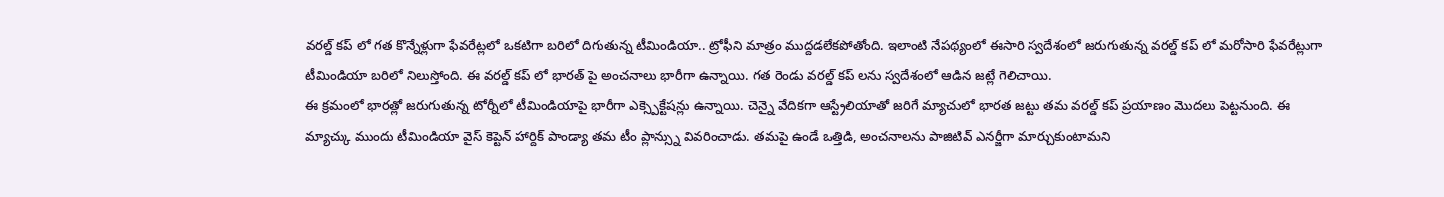వరల్డ్ కప్ లో గత కొన్నేళ్లుగా ఫేవరేట్లలో ఒకటిగా బరిలో దిగుతున్న టీమిండియా.. ట్రోఫీని మాత్రం ముద్దడలేకపోతోంది. ఇలాంటి నేపథ్యంలో ఈసారి స్వదేశంలో జరుగుతున్న వరల్డ్ కప్ లో మరోసారి ఫేవరేట్లుగా టీమిండియా బరిలో నిలుస్తోంది. ఈ వరల్డ్ కప్ లో భారత్ పై అంచనాలు భారీగా ఉన్నాయి. గత రెండు వరల్డ్ కప్ లను స్వదేశంలో ఆడిన జట్లే గెలిచాయి.
ఈ క్రమంలో భారత్లో జరుగుతున్న టోర్నీలో టీమిండియాపై భారీగా ఎక్స్పెక్టేషన్లు ఉన్నాయి. చెన్నై వేదికగా ఆస్ట్రేలియాతో జరిగే మ్యాచులో భారత జట్టు తమ వరల్డ్ కప్ ప్రయాణం మొదలు పెట్టనుంది. ఈ మ్యాచ్కు ముందు టీమిండియా వైస్ కెప్టెన్ హార్దిక్ పాండ్యా తమ టీం ప్లాన్స్ను వివరించాడు. తమపై ఉండే ఒత్తిడి, అంచనాలను పాజిటివ్ ఎనర్జీగా మార్చుకుంటామని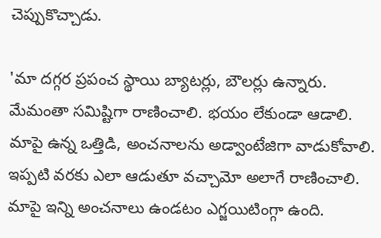చెప్పుకొచ్చాడు.

'మా దగ్గర ప్రపంచ స్థాయి బ్యాటర్లు, బౌలర్లు ఉన్నారు. మేమంతా సమిష్టిగా రాణించాలి. భయం లేకుండా ఆడాలి. మాపై ఉన్న ఒత్తిడి, అంచనాలను అడ్వాంటేజిగా వాడుకోవాలి. ఇప్పటి వరకు ఎలా ఆడుతూ వచ్చామో అలాగే రాణించాలి. మాపై ఇన్ని అంచనాలు ఉండటం ఎగ్జయిటింగ్గా ఉంది.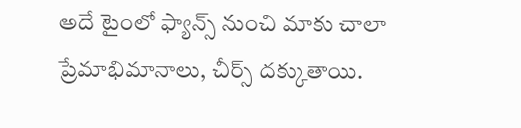అదే టైంలో ఫ్యాన్స్ నుంచి మాకు చాలా ప్రేమాభిమానాలు, చీర్స్ దక్కుతాయి.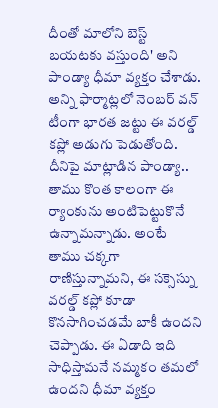దీంతో మాలోని బెస్ట్ బయటకు వస్తుంది' అని పాండ్యా ధీమా వ్యక్తం చేశాడు.
అన్ని ఫార్మాట్లలో నెంబర్ వన్ టీంగా భారత జట్టు ఈ వరల్డ్ కప్లో అడుగు పెడుతోంది. దీనిపై మాట్లాడిన పాండ్యా.. తాము కొంత కాలంగా ఈ ర్యాంకును అంటిపెట్టుకొనే ఉన్నామన్నాడు. అంటే తాము చక్కగా రాణిస్తున్నామని, ఈ సక్సెస్ను వరల్డ్ కప్లో కూడా కొనసాగించడమే బాకీ ఉందని చెప్పాడు. ఈ ఏడాది ఇది సాధిస్తామనే నమ్మకం తమలో ఉందని ధీమా వ్యక్తం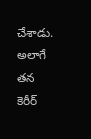చేశాడు. అలాగే తన కెరీర్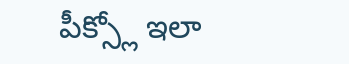పీక్స్లో ఇలా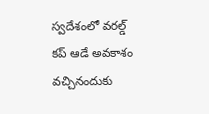స్వదేశంలో వరల్డ్ కప్ ఆడే అవకాశం వచ్చినందుకు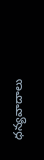ధన్యవాదాలు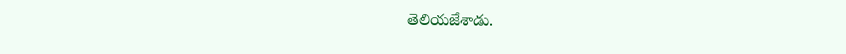తెలియజేశాడు.